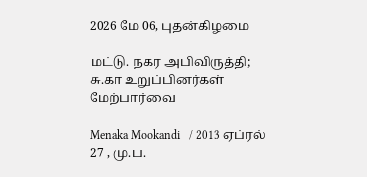2026 மே 06, புதன்கிழமை

மட்டு. நகர அபிவிருத்தி; சு.கா உறுப்பினர்கள் மேற்பார்வை

Menaka Mookandi   / 2013 ஏப்ரல் 27 , மு.ப.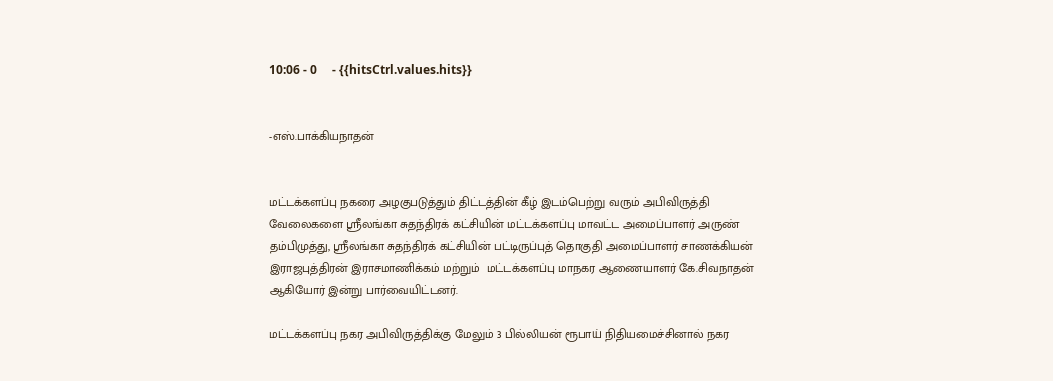10:06 - 0     - {{hitsCtrl.values.hits}}


-எஸ்.பாக்கியநாதன்


மட்டக்களப்பு நகரை அழகுபடுத்தும் திட்டத்தின் கீழ் இடம்பெற்று வரும் அபிவிருத்தி வேலைகளை ஸ்ரீலங்கா சுதந்திரக் கட்சியின் மட்டக்களப்பு மாவட்ட அமைப்பாளர் அருண் தம்பிமுத்து, ஸ்ரீலங்கா சுதந்திரக் கட்சியின் பட்டிருப்புத் தொகுதி அமைப்பாளர் சாணக்கியன் இராஜபுத்திரன் இராசமாணிக்கம் மற்றும்  மட்டக்களப்பு மாநகர ஆணையாளர் கே.சிவநாதன் ஆகியோர் இன்று பார்வையிட்டனர்.

மட்டக்களப்பு நகர அபிவிருத்திக்கு மேலும் 3 பில்லியன் ரூபாய் நிதியமைச்சினால் நகர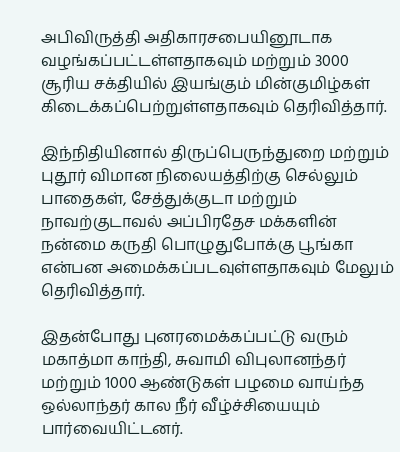அபிவிருத்தி அதிகாரசபையினூடாக வழங்கப்பட்டள்ளதாகவும் மற்றும் 3000 சூரிய சக்தியில் இயங்கும் மின்குமிழ்கள் கிடைக்கப்பெற்றுள்ளதாகவும் தெரிவித்தார்.

இந்நிதியினால் திருப்பெருந்துறை மற்றும் புதூர் விமான நிலையத்திற்கு செல்லும் பாதைகள், சேத்துக்குடா மற்றும் நாவற்குடாவல் அப்பிரதேச மக்களின் நன்மை கருதி பொழுதுபோக்கு பூங்கா என்பன அமைக்கப்படவுள்ளதாகவும் மேலும் தெரிவித்தார்.

இதன்போது புனரமைக்கப்பட்டு வரும் மகாத்மா காந்தி, சுவாமி விபுலானந்தர் மற்றும் 1000 ஆண்டுகள் பழமை வாய்ந்த ஒல்லாந்தர் கால நீர் வீழ்ச்சியையும் பார்வையிட்டனர்.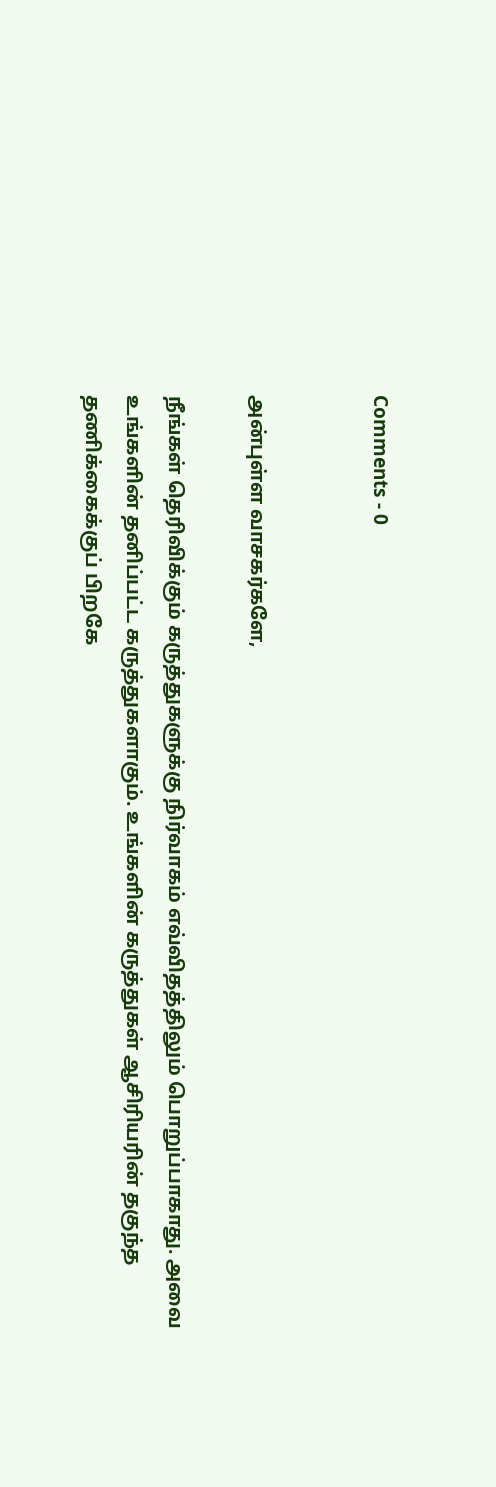Comments - 0


அன்புள்ள வாசகர்களே,

நீங்கள் தெரிவிக்கும் கருத்துகளுக்கு நிர்வாகம் எவ்விதத்திலும் பொறுப்பாகாது. அவை உங்களின் தனிப்பட்ட கருத்துகளாகும். உங்களின் கருத்துகள் ஆசிரியரின் தகுந்த தணிக்கைக்குப் பிறகே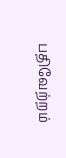பதிவேற்றம்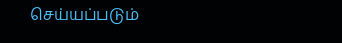செய்யப்படும்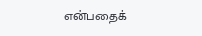என்பதைக்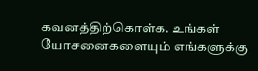கவனத்திற்கொள்க. உங்கள் யோசனைகளையும் எங்களுக்கு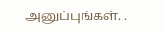அனுப்புங்கள். .